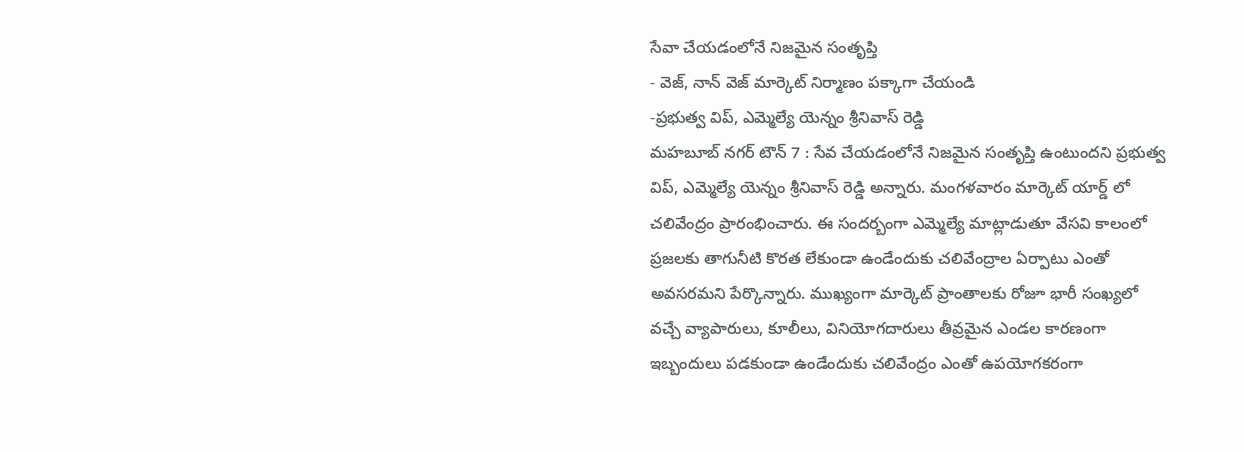సేవా చేయడంలోనే నిజమైన సంతృప్తి
- వెజ్, నాన్ వెజ్ మార్కెట్ నిర్మాణం పక్కాగా చేయండి
-ప్రభుత్వ విప్, ఎమ్మెల్యే యెన్నం శ్రీనివాస్ రెడ్డి
మహబూబ్ నగర్ టౌన్ 7 : సేవ చేయడంలోనే నిజమైన సంతృప్తి ఉంటుందని ప్రభుత్వ విప్, ఎమ్మెల్యే యెన్నం శ్రీనివాస్ రెడ్డి అన్నారు. మంగళవారం మార్కెట్ యార్డ్ లో చలివేంద్రం ప్రారంభించారు. ఈ సందర్బంగా ఎమ్మెల్యే మాట్లాడుతూ వేసవి కాలంలో ప్రజలకు తాగునీటి కొరత లేకుండా ఉండేందుకు చలివేంద్రాల ఏర్పాటు ఎంతో అవసరమని పేర్కొన్నారు. ముఖ్యంగా మార్కెట్ ప్రాంతాలకు రోజూ భారీ సంఖ్యలో వచ్చే వ్యాపారులు, కూలీలు, వినియోగదారులు తీవ్రమైన ఎండల కారణంగా ఇబ్బందులు పడకుండా ఉండేందుకు చలివేంద్రం ఎంతో ఉపయోగకరంగా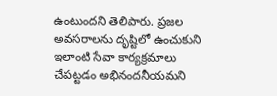ఉంటుందని తెలిపారు. ప్రజల అవసరాలను దృష్టిలో ఉంచుకుని ఇలాంటి సేవా కార్యక్రమాలు చేపట్టడం అభినందనీయమని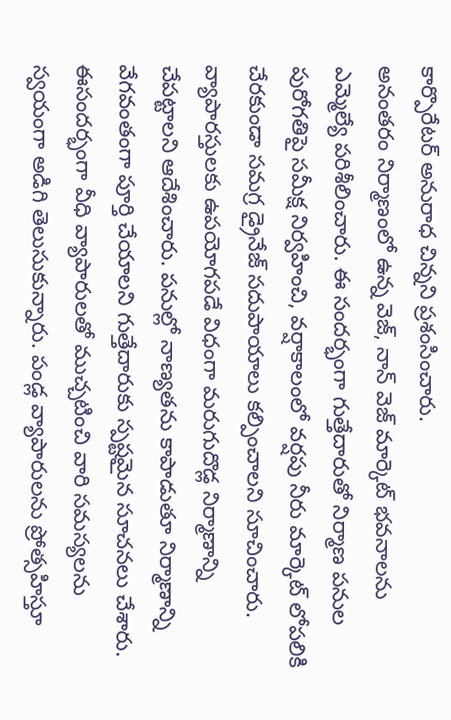కార్పొరేటర్ అనురాధ చిన్నని ప్రశంసించారు.
అనంతరం నిర్మాణంలో ఉన్న వెజ్, నాన్ వెజ్ మార్కెట్ భవనాలను ఎమ్మెల్యే పరిశీలించారు. ఈ సందర్భంగా గుత్తేదారుతో నిర్మాణ పనుల పురోగతిపై సమీక్ష నిర్వహించి, వర్షాకాలంలో వర్షపు నీరు మార్కెట్ లోపలికి చేరకుండా సమగ్ర డ్రైనేజ్ సదుపాయాలు కల్పించాలని సూచించారు. వ్యాపారస్తులకు ఉపయోగపడే విధంగా మరుగుదొడ్ల నిర్మాణాన్ని చేపట్టాలని ఆదేశించారు. పనుల్లో నాణ్యతను కాపాడుతూ నిర్మాణాన్ని వేగవంతంగా పూర్తి చేయాలని గుత్తేదారుకు స్పష్టమైన సూచనలు చేశారు. ఈసందర్భంగా వీధి వ్యాపారులతో ముచ్చటించి వారి సమస్యలను స్వయంగా అడిగి తెలుసుకున్నారు. పండ్ల వ్యాపారులను ప్రోత్సహిస్తూ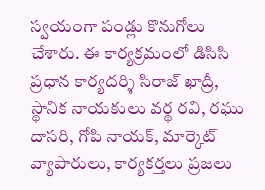స్వయంగా పండ్లు కొనుగోలు చేశారు. ఈ కార్యక్రమంలో డిసిసి ప్రధాన కార్యదర్శి సిరాజ్ ఖాద్రీ, స్థానిక నాయకులు వర్థ రవి, రఘు దాసరి, గోపి నాయక్, మార్కెట్ వ్యాపారులు, కార్యకర్తలు ప్రజలు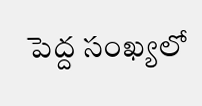పెద్ద సంఖ్యలో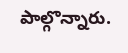పాల్గొన్నారు.